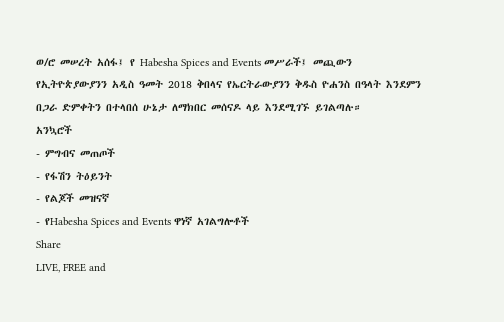ወ/ሮ መሠረት አሰፋ፤ የ Habesha Spices and Events መሥራች፤ መጪውን የኢትዮጵያውያንን አዲስ ዓመት 2018 ቅበላና የኤርትራውያንን ቅዱስ ዮሐንስ በዓላት እንደምን በጋራ ድምቀትን በተላበሰ ሁኔታ ለማክበር መሰናዶ ላይ እንደሚገኙ ይገልጣሉ።
አንኳሮች
- ምግብና መጠጦች
- የፋሽን ትዕይንት
- የልጆች መዝናኛ
- የHabesha Spices and Events ዋነኛ አገልግሎቶች
Share
LIVE, FREE and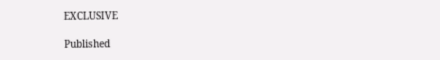EXCLUSIVE

Published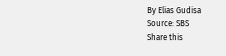By Elias Gudisa
Source: SBS
Share this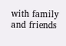with family and friends